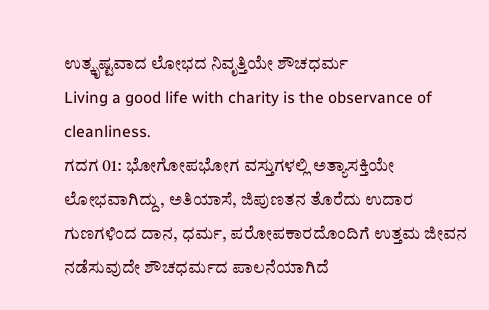ಉತ್ಕೃಷ್ಟವಾದ ಲೋಭದ ನಿವೃತ್ತಿಯೇ ಶೌಚಧರ್ಮ
Living a good life with charity is the observance of cleanliness.
ಗದಗ 01: ಭೋಗೋಪಭೋಗ ವಸ್ತುಗಳಲ್ಲಿ ಅತ್ಯಾಸಕ್ತಿಯೇ ಲೋಭವಾಗಿದ್ದು, ಅತಿಯಾಸೆ, ಜಿಪುಣತನ ತೊರೆದು ಉದಾರ ಗುಣಗಳಿಂದ ದಾನ, ಧರ್ಮ, ಪರೋಪಕಾರದೊಂದಿಗೆ ಉತ್ತಮ ಜೀವನ ನಡೆಸುವುದೇ ಶೌಚಧರ್ಮದ ಪಾಲನೆಯಾಗಿದೆ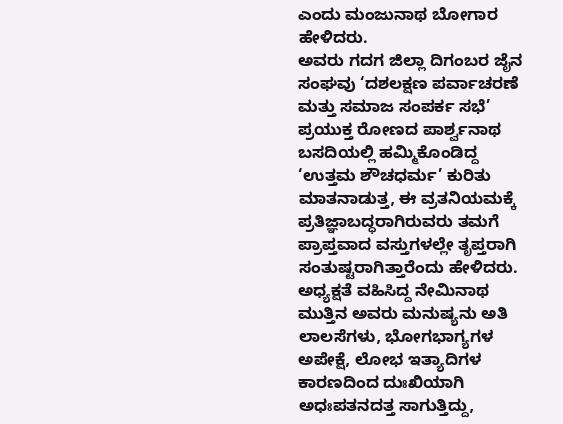ಎಂದು ಮಂಜುನಾಥ ಬೋಗಾರ ಹೇಳಿದರು.
ಅವರು ಗದಗ ಜಿಲ್ಲಾ ದಿಗಂಬರ ಜೈನ ಸಂಘವು ‘ದಶಲಕ್ಷಣ ಪರ್ವಾಚರಣೆ ಮತ್ತು ಸಮಾಜ ಸಂಪರ್ಕ ಸಭೆ’ ಪ್ರಯುಕ್ತ ರೋಣದ ಪಾರ್ಶ್ವನಾಥ ಬಸದಿಯಲ್ಲಿ ಹಮ್ಮಿಕೊಂಡಿದ್ದ ‘ಉತ್ತಮ ಶೌಚಧರ್ಮ’ ಕುರಿತು ಮಾತನಾಡುತ್ತ, ಈ ವ್ರತನಿಯಮಕ್ಕೆ ಪ್ರತಿಜ್ಞಾಬದ್ಧರಾಗಿರುವರು ತಮಗೆ ಪ್ರಾಪ್ತವಾದ ವಸ್ತುಗಳಲ್ಲೇ ತೃಪ್ತರಾಗಿ ಸಂತುಷ್ಟರಾಗಿತ್ತಾರೆಂದು ಹೇಳಿದರು.
ಅಧ್ಯಕ್ಷತೆ ವಹಿಸಿದ್ದ ನೇಮಿನಾಥ ಮುತ್ತಿನ ಅವರು ಮನುಷ್ಯನು ಅತಿ ಲಾಲಸೆಗಳು, ಭೋಗಭಾಗ್ಯಗಳ ಅಪೇಕ್ಷೆ, ಲೋಭ ಇತ್ಯಾದಿಗಳ ಕಾರಣದಿಂದ ದುಃಖಿಯಾಗಿ ಅಧಃಪತನದತ್ತ ಸಾಗುತ್ತಿದ್ದು,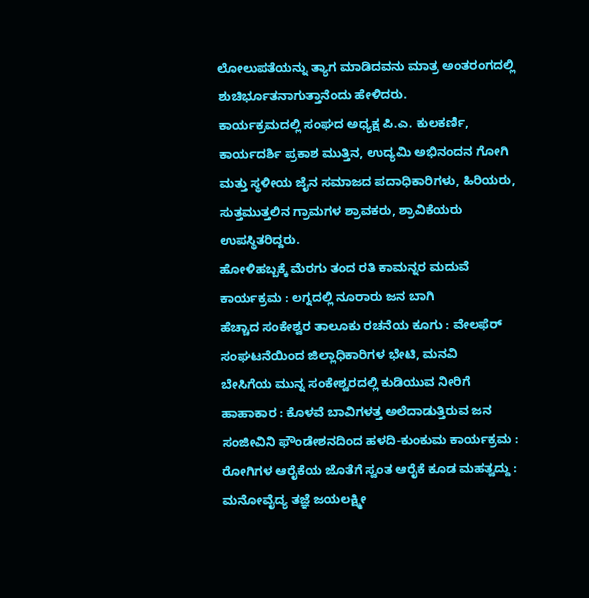ಲೋಲುಪತೆಯನ್ನು ತ್ಯಾಗ ಮಾಡಿದವನು ಮಾತ್ರ ಅಂತರಂಗದಲ್ಲಿ ಶುಚಿರ್ಭೂತನಾಗುತ್ತಾನೆಂದು ಹೇಳಿದರು.
ಕಾರ್ಯಕ್ರಮದಲ್ಲಿ ಸಂಘದ ಅಧ್ಯಕ್ಷ ಪಿ.ಎ. ಕುಲಕರ್ಣಿ, ಕಾರ್ಯದರ್ಶಿ ಪ್ರಕಾಶ ಮುತ್ತಿನ, ಉದ್ಯಮಿ ಅಭಿನಂದನ ಗೋಗಿ ಮತ್ತು ಸ್ಥಳೀಯ ಜೈನ ಸಮಾಜದ ಪದಾಧಿಕಾರಿಗಳು, ಹಿರಿಯರು, ಸುತ್ತಮುತ್ತಲಿನ ಗ್ರಾಮಗಳ ಶ್ರಾವಕರು, ಶ್ರಾವಿಕೆಯರು ಉಪಸ್ಥಿತರಿದ್ದರು.
ಹೋಳಿಹಬ್ಬಕ್ಕೆ ಮೆರಗು ತಂದ ರತಿ ಕಾಮನ್ನರ ಮದುವೆ ಕಾರ್ಯಕ್ರಮ : ಲಗ್ನದಲ್ಲಿ ನೂರಾರು ಜನ ಬಾಗಿ
ಹೆಚ್ಚಾದ ಸಂಕೇಶ್ವರ ತಾಲೂಕು ರಚನೆಯ ಕೂಗು : ವೇಲಫೆರ್ ಸಂಘಟನೆಯಿಂದ ಜಿಲ್ಲಾಧಿಕಾರಿಗಳ ಭೇಟಿ, ಮನವಿ
ಬೇಸಿಗೆಯ ಮುನ್ನ ಸಂಕೇಶ್ವರದಲ್ಲಿ ಕುಡಿಯುವ ನೀರಿಗೆ ಹಾಹಾಕಾರ : ಕೊಳವೆ ಬಾವಿಗಳತ್ತ ಅಲೆದಾಡುತ್ತಿರುವ ಜನ
ಸಂಜೀವಿನಿ ಫೌಂಡೇಶನದಿಂದ ಹಳದಿ-ಕುಂಕುಮ ಕಾರ್ಯಕ್ರಮ : ರೋಗಿಗಳ ಆರೈಕೆಯ ಜೊತೆಗೆ ಸ್ವಂತ ಆರೈಕೆ ಕೂಡ ಮಹತ್ವದ್ದು : ಮನೋವೈದ್ಯ ತಜ್ಞೆ ಜಯಲಕ್ಷ್ಮೀ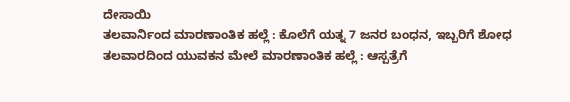ದೇಸಾಯಿ
ತಲವಾರ್ನಿಂದ ಮಾರಣಾಂತಿಕ ಹಲ್ಲೆ : ಕೊಲೆಗೆ ಯತ್ನ 7 ಜನರ ಬಂಧನ, ಇಬ್ಬರಿಗೆ ಶೋಧ
ತಲವಾರದಿಂದ ಯುವಕನ ಮೇಲೆ ಮಾರಣಾಂತಿಕ ಹಲ್ಲೆ : ಆಸ್ಪತ್ರೆಗೆ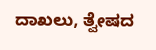ದಾಖಲು, ತ್ವೇಷದ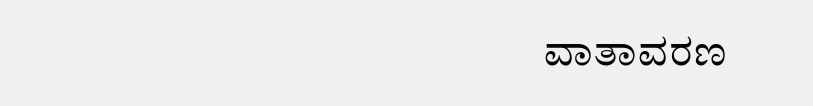ವಾತಾವರಣ